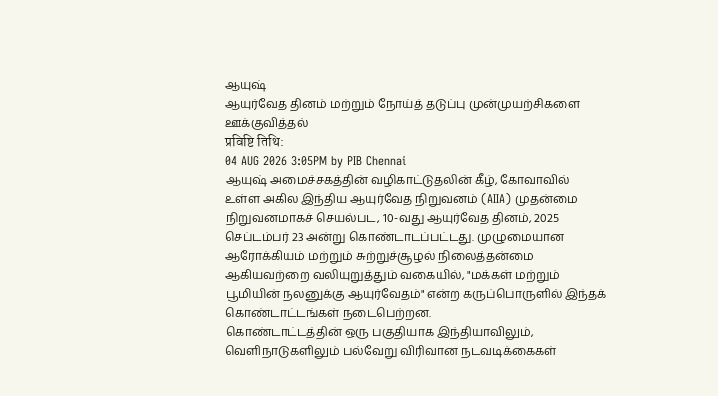ஆயுஷ்
ஆயுர்வேத தினம் மற்றும் நோய்த் தடுப்பு முன்முயற்சிகளை ஊக்குவித்தல்
प्रविष्टि तिथि:
04 AUG 2026 3:05PM by PIB Chennai
ஆயுஷ் அமைச்சகத்தின் வழிகாட்டுதலின் கீழ், கோவாவில் உள்ள அகில இந்திய ஆயுர்வேத நிறுவனம் (AIIA) முதன்மை நிறுவனமாகச் செயல்பட, 10-வது ஆயுர்வேத தினம், 2025 செப்டம்பர் 23 அன்று கொண்டாடப்பட்டது. முழுமையான ஆரோக்கியம் மற்றும் சுற்றுச்சூழல் நிலைத்தன்மை ஆகியவற்றை வலியுறுத்தும் வகையில், "மக்கள் மற்றும் பூமியின் நலனுக்கு ஆயுர்வேதம்" என்ற கருப்பொருளில் இந்தக் கொண்டாட்டங்கள் நடைபெற்றன.
கொண்டாட்டத்தின் ஒரு பகுதியாக இந்தியாவிலும், வெளிநாடுகளிலும் பல்வேறு விரிவான நடவடிக்கைகள்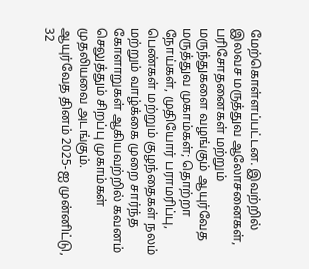மேற்கொள்ளப்பட்டன. இவற்றில் இலவச மருத்துவ ஆலோசனைகள், பரிசோதனைகள் மற்றும் மருந்துகளை வழங்கும் ஆயுர்வேத மருத்துவ முகாம்கள்; தொற்றா நோய்கள், முதியோர் பராமரிப்பு, பெண்கள் மற்றும் குழந்தைகள் நலம் மற்றும் வாழ்க்கை முறை சார்ந்த கோளாறுகள் ஆகியவற்றில் கவனம் செலுத்தும் சிறப்பு முகாம்கள் முதலியவை அடங்கும்.
ஆயுர்வேத தினம் 2025-ஐ முன்னிட்டு, 32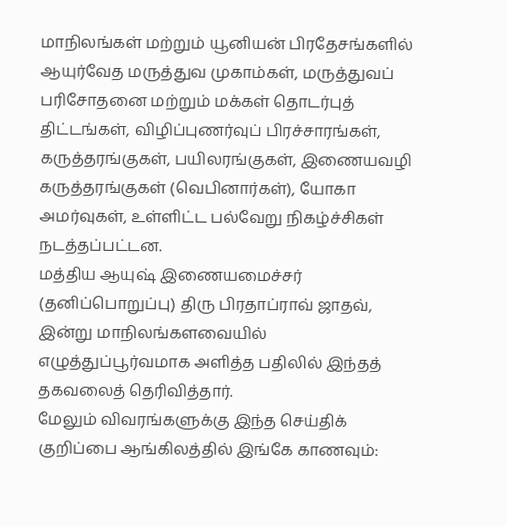மாநிலங்கள் மற்றும் யூனியன் பிரதேசங்களில் ஆயுர்வேத மருத்துவ முகாம்கள், மருத்துவப் பரிசோதனை மற்றும் மக்கள் தொடர்புத் திட்டங்கள், விழிப்புணர்வுப் பிரச்சாரங்கள், கருத்தரங்குகள், பயிலரங்குகள், இணையவழி கருத்தரங்குகள் (வெபினார்கள்), யோகா அமர்வுகள், உள்ளிட்ட பல்வேறு நிகழ்ச்சிகள் நடத்தப்பட்டன.
மத்திய ஆயுஷ் இணையமைச்சர் (தனிப்பொறுப்பு) திரு பிரதாப்ராவ் ஜாதவ், இன்று மாநிலங்களவையில் எழுத்துப்பூர்வமாக அளித்த பதிலில் இந்தத் தகவலைத் தெரிவித்தார்.
மேலும் விவரங்களுக்கு இந்த செய்திக் குறிப்பை ஆங்கிலத்தில் இங்கே காணவும்: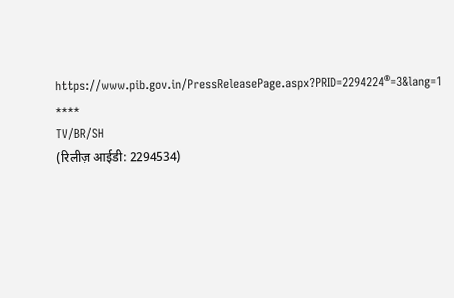https://www.pib.gov.in/PressReleasePage.aspx?PRID=2294224®=3&lang=1
****
TV/BR/SH
(रिलीज़ आईडी: 2294534)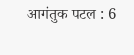आगंतुक पटल : 6